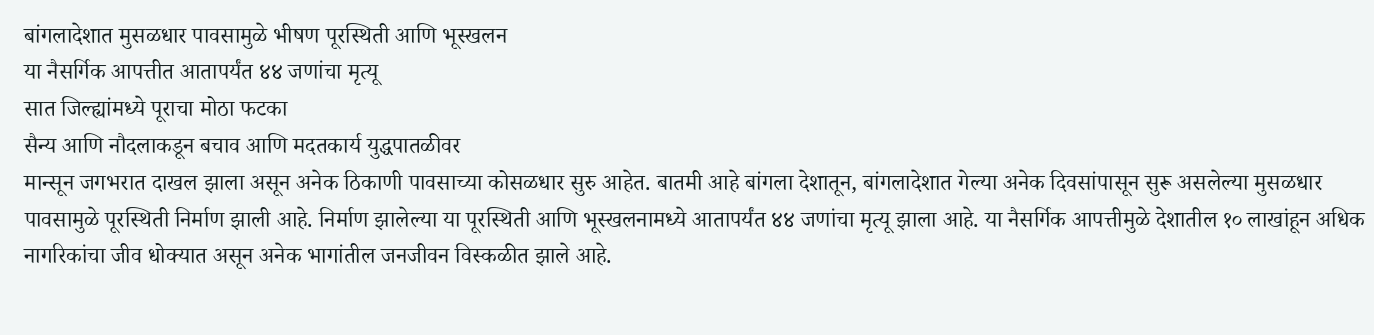बांगलादेशात मुसळधार पावसामुळे भीषण पूरस्थिती आणि भूस्खलन
या नैसर्गिक आपत्तीत आतापर्यंत ४४ जणांचा मृत्यू
सात जिल्ह्यांमध्ये पूराचा मोठा फटका
सैन्य आणि नौदलाकडून बचाव आणि मदतकार्य युद्धपातळीवर
मान्सून जगभरात दाखल झाला असून अनेक ठिकाणी पावसाच्या कोसळधार सुरु आहेत. बातमी आहे बांगला देशातून, बांगलादेशात गेल्या अनेक दिवसांपासून सुरू असलेल्या मुसळधार पावसामुळे पूरस्थिती निर्माण झाली आहे. निर्माण झालेल्या या पूरस्थिती आणि भूस्खलनामध्ये आतापर्यंत ४४ जणांचा मृत्यू झाला आहे. या नैसर्गिक आपत्तीमुळे देशातील १० लाखांहून अधिक नागरिकांचा जीव धोक्यात असून अनेक भागांतील जनजीवन विस्कळीत झाले आहे.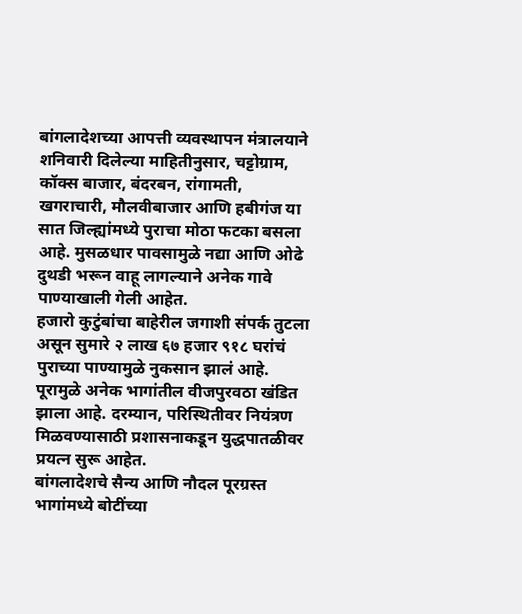बांगलादेशच्या आपत्ती व्यवस्थापन मंत्रालयाने शनिवारी दिलेल्या माहितीनुसार, चट्टोग्राम, कॉक्स बाजार, बंदरबन, रांगामती, खगराचारी, मौलवीबाजार आणि हबीगंज या सात जिल्ह्यांमध्ये पुराचा मोठा फटका बसला आहे. मुसळधार पावसामुळे नद्या आणि ओढे दुथडी भरून वाहू लागल्याने अनेक गावे पाण्याखाली गेली आहेत.
हजारो कुटुंबांचा बाहेरील जगाशी संपर्क तुटला असून सुमारे २ लाख ६७ हजार ९१८ घरांचं पुराच्या पाण्यामुळे नुकसान झालं आहे. पूरामुळे अनेक भागांतील वीजपुरवठा खंडित झाला आहे. दरम्यान, परिस्थितीवर नियंत्रण मिळवण्यासाठी प्रशासनाकडून युद्धपातळीवर प्रयत्न सुरू आहेत.
बांगलादेशचे सैन्य आणि नौदल पूरग्रस्त भागांमध्ये बोटींच्या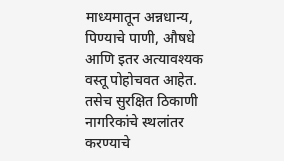माध्यमातून अन्नधान्य, पिण्याचे पाणी, औषधे आणि इतर अत्यावश्यक वस्तू पोहोचवत आहेत. तसेच सुरक्षित ठिकाणी नागरिकांचे स्थलांतर करण्याचे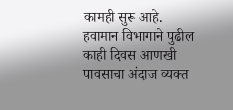कामही सुरू आहे. हवामान विभागाने पुढील काही दिवस आणखी पावसाचा अंदाज व्यक्त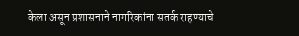केला असून प्रशासनाने नागरिकांना सतर्क राहण्याचे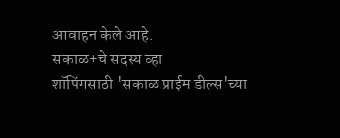आवाहन केले आहे.
सकाळ+चे सदस्य व्हा
शॉपिंगसाठी 'सकाळ प्राईम डील्स'च्या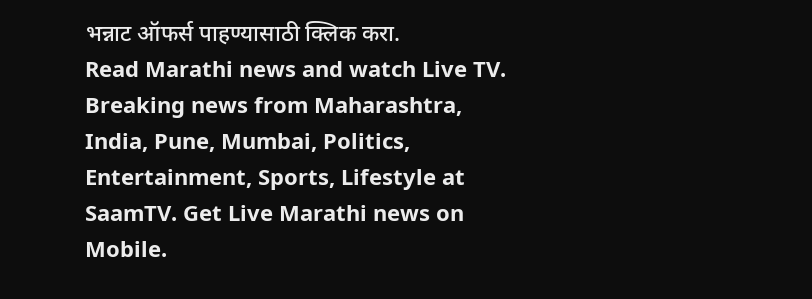भन्नाट ऑफर्स पाहण्यासाठी क्लिक करा.
Read Marathi news and watch Live TV. Breaking news from Maharashtra, India, Pune, Mumbai, Politics, Entertainment, Sports, Lifestyle at SaamTV. Get Live Marathi news on Mobile.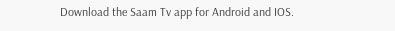Download the Saam Tv app for Android and IOS.